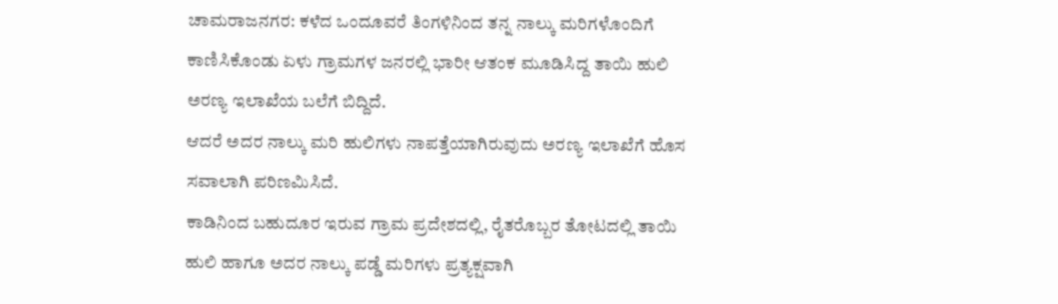ಚಾಮರಾಜನಗರ: ಕಳೆದ ಒಂದೂವರೆ ತಿಂಗಳಿನಿಂದ ತನ್ನ ನಾಲ್ಕು ಮರಿಗಳೊಂದಿಗೆ ಕಾಣಿಸಿಕೊಂಡು ಏಳು ಗ್ರಾಮಗಳ ಜನರಲ್ಲಿ ಭಾರೀ ಆತಂಕ ಮೂಡಿಸಿದ್ದ ತಾಯಿ ಹುಲಿ ಅರಣ್ಯ ಇಲಾಖೆಯ ಬಲೆಗೆ ಬಿದ್ದಿದೆ.
ಆದರೆ ಅದರ ನಾಲ್ಕು ಮರಿ ಹುಲಿಗಳು ನಾಪತ್ತೆಯಾಗಿರುವುದು ಅರಣ್ಯ ಇಲಾಖೆಗೆ ಹೊಸ ಸವಾಲಾಗಿ ಪರಿಣಮಿಸಿದೆ.
ಕಾಡಿನಿಂದ ಬಹುದೂರ ಇರುವ ಗ್ರಾಮ ಪ್ರದೇಶದಲ್ಲಿ, ರೈತರೊಬ್ಬರ ತೋಟದಲ್ಲಿ ತಾಯಿ ಹುಲಿ ಹಾಗೂ ಅದರ ನಾಲ್ಕು ಪಡ್ಡೆ ಮರಿಗಳು ಪ್ರತ್ಯಕ್ಷವಾಗಿ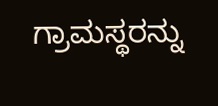ಗ್ರಾಮಸ್ಥರನ್ನು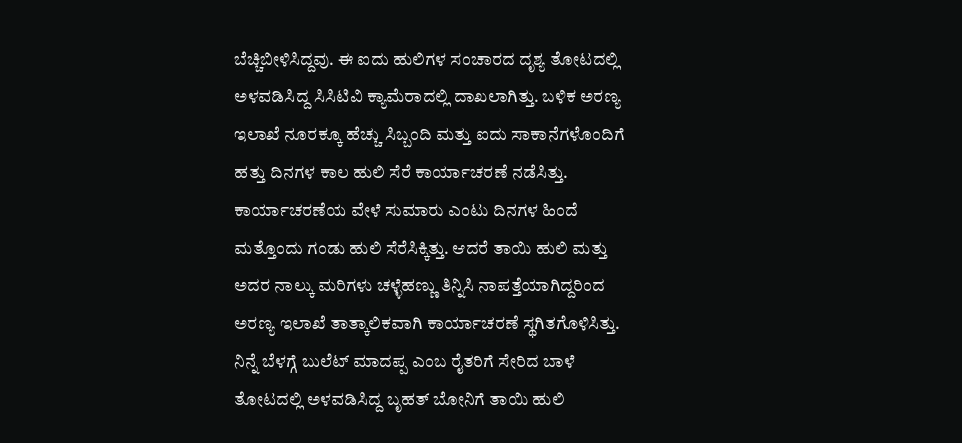ಬೆಚ್ಚಿಬೀಳಿಸಿದ್ದವು. ಈ ಐದು ಹುಲಿಗಳ ಸಂಚಾರದ ದೃಶ್ಯ ತೋಟದಲ್ಲಿ ಅಳವಡಿಸಿದ್ದ ಸಿಸಿಟಿವಿ ಕ್ಯಾಮೆರಾದಲ್ಲಿ ದಾಖಲಾಗಿತ್ತು. ಬಳಿಕ ಅರಣ್ಯ ಇಲಾಖೆ ನೂರಕ್ಕೂ ಹೆಚ್ಚು ಸಿಬ್ಬಂದಿ ಮತ್ತು ಐದು ಸಾಕಾನೆಗಳೊಂದಿಗೆ ಹತ್ತು ದಿನಗಳ ಕಾಲ ಹುಲಿ ಸೆರೆ ಕಾರ್ಯಾಚರಣೆ ನಡೆಸಿತ್ತು.
ಕಾರ್ಯಾಚರಣೆಯ ವೇಳೆ ಸುಮಾರು ಎಂಟು ದಿನಗಳ ಹಿಂದೆ ಮತ್ತೊಂದು ಗಂಡು ಹುಲಿ ಸೆರೆಸಿಕ್ಕಿತ್ತು. ಆದರೆ ತಾಯಿ ಹುಲಿ ಮತ್ತು ಅದರ ನಾಲ್ಕು ಮರಿಗಳು ಚಳ್ಳೆಹಣ್ಣು ತಿನ್ನಿಸಿ ನಾಪತ್ತೆಯಾಗಿದ್ದರಿಂದ ಅರಣ್ಯ ಇಲಾಖೆ ತಾತ್ಕಾಲಿಕವಾಗಿ ಕಾರ್ಯಾಚರಣೆ ಸ್ಥಗಿತಗೊಳಿಸಿತ್ತು.
ನಿನ್ನೆ ಬೆಳಗ್ಗೆ ಬುಲೆಟ್ ಮಾದಪ್ಪ ಎಂಬ ರೈತರಿಗೆ ಸೇರಿದ ಬಾಳೆ ತೋಟದಲ್ಲಿ ಅಳವಡಿಸಿದ್ದ ಬೃಹತ್ ಬೋನಿಗೆ ತಾಯಿ ಹುಲಿ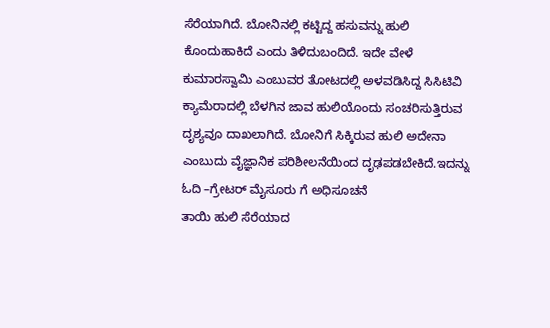ಸೆರೆಯಾಗಿದೆ. ಬೋನಿನಲ್ಲಿ ಕಟ್ಟಿದ್ದ ಹಸುವನ್ನು ಹುಲಿ ಕೊಂದುಹಾಕಿದೆ ಎಂದು ತಿಳಿದುಬಂದಿದೆ. ಇದೇ ವೇಳೆ ಕುಮಾರಸ್ವಾಮಿ ಎಂಬುವರ ತೋಟದಲ್ಲಿ ಅಳವಡಿಸಿದ್ದ ಸಿಸಿಟಿವಿ ಕ್ಯಾಮೆರಾದಲ್ಲಿ ಬೆಳಗಿನ ಜಾವ ಹುಲಿಯೊಂದು ಸಂಚರಿಸುತ್ತಿರುವ ದೃಶ್ಯವೂ ದಾಖಲಾಗಿದೆ. ಬೋನಿಗೆ ಸಿಕ್ಕಿರುವ ಹುಲಿ ಅದೇನಾ ಎಂಬುದು ವೈಜ್ಞಾನಿಕ ಪರಿಶೀಲನೆಯಿಂದ ದೃಢಪಡಬೇಕಿದೆ.ಇದನ್ನು ಓದಿ –ಗ್ರೇಟರ್ ಮೈಸೂರು ಗೆ ಅಧಿಸೂಚನೆ
ತಾಯಿ ಹುಲಿ ಸೆರೆಯಾದ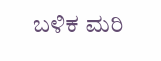ಬಳಿಕ ಮರಿ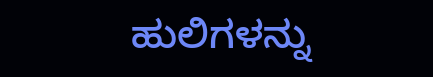ಹುಲಿಗಳನ್ನು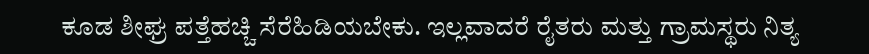ಕೂಡ ಶೀಘ್ರ ಪತ್ತೆಹಚ್ಚಿ ಸೆರೆಹಿಡಿಯಬೇಕು. ಇಲ್ಲವಾದರೆ ರೈತರು ಮತ್ತು ಗ್ರಾಮಸ್ಥರು ನಿತ್ಯ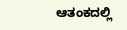ಆತಂಕದಲ್ಲಿ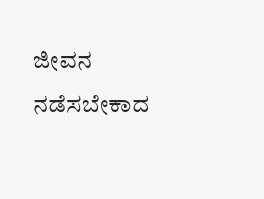ಜೀವನ ನಡೆಸಬೇಕಾದ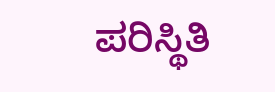ಪರಿಸ್ಥಿತಿ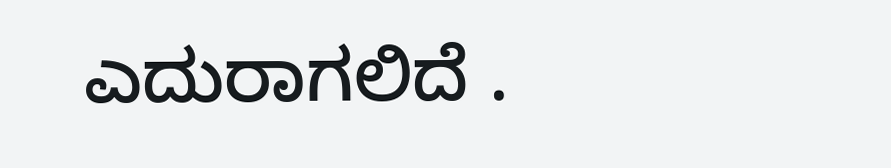ಎದುರಾಗಲಿದೆ .